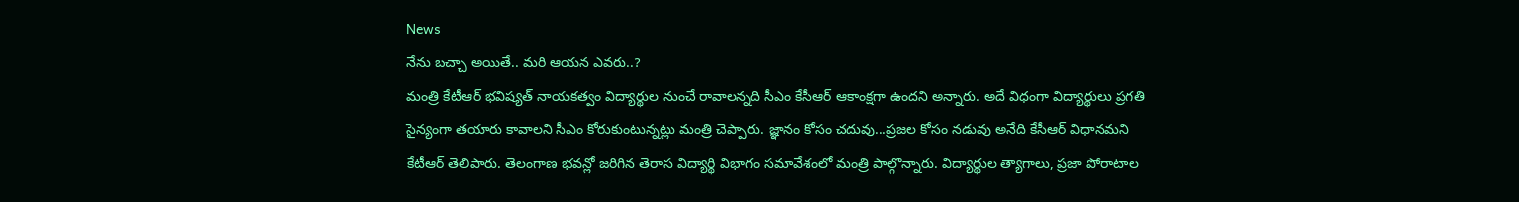News
నేను బచ్చా అయితే.. మరి ఆయన ఎవరు..?
మంత్రి కేటీఆర్ భవిష్యత్ నాయకత్వం విద్యార్థుల నుంచే రావాలన్నది సీఎం కేసీఆర్ ఆకాంక్షగా ఉందని అన్నారు. అదే విధంగా విద్యార్థులు ప్రగతి సైన్యంగా తయారు కావాలని సీఎం కోరుకుంటున్నట్లు మంత్రి చెప్పారు. జ్ఞానం కోసం చదువు...ప్రజల కోసం నడువు అనేది కేసీఆర్ విధానమని కేటీఆర్ తెలిపారు. తెలంగాణ భవన్లో జరిగిన తెరాస విద్యార్థి విభాగం సమావేశంలో మంత్రి పాల్గొన్నారు. విద్యార్థుల త్యాగాలు, ప్రజా పోరాటాల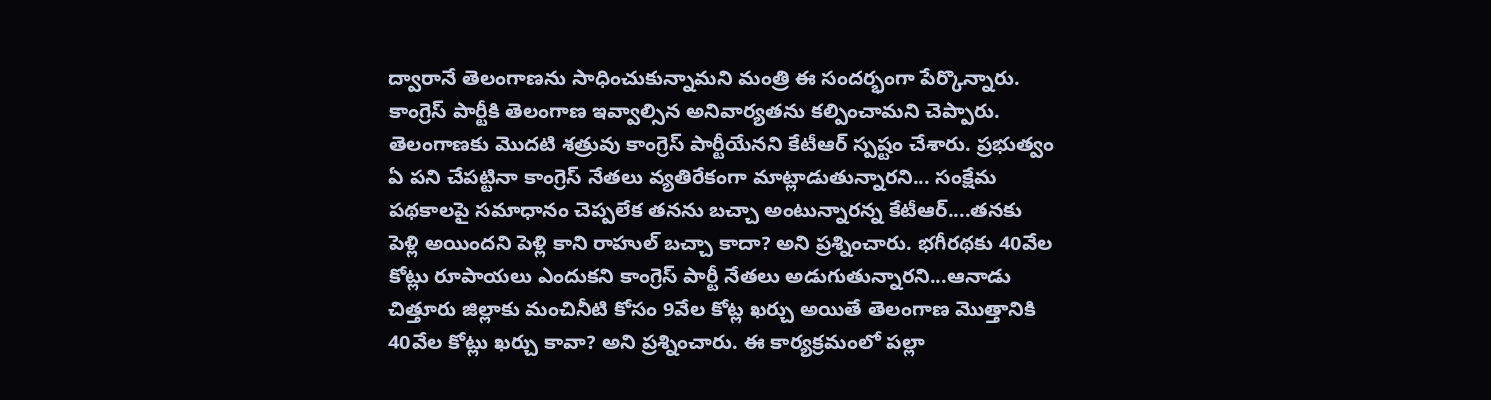ద్వారానే తెలంగాణను సాధించుకున్నామని మంత్రి ఈ సందర్భంగా పేర్కొన్నారు. కాంగ్రెస్ పార్టీకి తెలంగాణ ఇవ్వాల్సిన అనివార్యతను కల్పించామని చెప్పారు. తెలంగాణకు మొదటి శత్రువు కాంగ్రెస్ పార్టీయేనని కేటీఆర్ స్పష్టం చేశారు. ప్రభుత్వం ఏ పని చేపట్టినా కాంగ్రెస్ నేతలు వ్యతిరేకంగా మాట్లాడుతున్నారని... సంక్షేమ పథకాలపై సమాధానం చెప్పలేక తనను బచ్చా అంటున్నారన్న కేటీఆర్....తనకు పెళ్లి అయిందని పెళ్లి కాని రాహుల్ బచ్చా కాదా? అని ప్రశ్నించారు. భగీరథకు 40వేల కోట్లు రూపాయలు ఎందుకని కాంగ్రెస్ పార్టీ నేతలు అడుగుతున్నారని...ఆనాడు చిత్తూరు జిల్లాకు మంచినీటి కోసం 9వేల కోట్ల ఖర్చు అయితే తెలంగాణ మొత్తానికి 40వేల కోట్లు ఖర్చు కావా? అని ప్రశ్నించారు. ఈ కార్యక్రమంలో పల్లా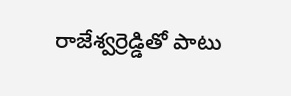రాజేశ్వర్రెడ్డితో పాటు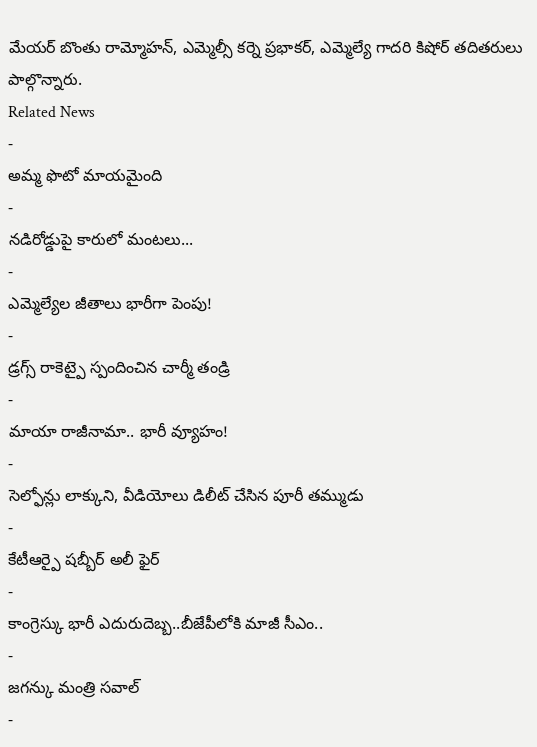మేయర్ బొంతు రామ్మోహన్, ఎమ్మెల్సీ కర్నె ప్రభాకర్, ఎమ్మెల్యే గాదరి కిషోర్ తదితరులు పాల్గొన్నారు.
Related News
-
అమ్మ ఫొటో మాయమైంది
-
నడిరోడ్డుపై కారులో మంటలు...
-
ఎమ్మెల్యేల జీతాలు భారీగా పెంపు!
-
డ్రగ్స్ రాకెట్పై స్పందించిన చార్మీ తండ్రి
-
మాయా రాజీనామా.. భారీ వ్యూహం!
-
సెల్ఫోన్లు లాక్కుని, వీడియోలు డిలీట్ చేసిన పూరీ తమ్ముడు
-
కేటీఆర్పై షబ్బీర్ అలీ ఫైర్
-
కాంగ్రెస్కు భారీ ఎదురుదెబ్బ..బీజేపీలోకి మాజీ సీఎం..
-
జగన్కు మంత్రి సవాల్
-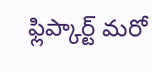ఫ్లిప్కార్ట్ మరో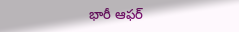భారీ ఆఫర్